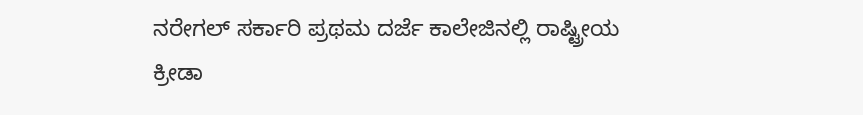ನರೇಗಲ್ ಸರ್ಕಾರಿ ಪ್ರಥಮ ದರ್ಜೆ ಕಾಲೇಜಿನಲ್ಲಿ ರಾಷ್ಟ್ರೀಯ ಕ್ರೀಡಾ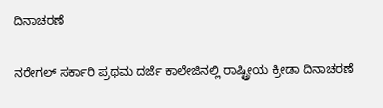ದಿನಾಚರಣೆ

ನರೇಗಲ್ ಸರ್ಕಾರಿ ಪ್ರಥಮ ದರ್ಜೆ ಕಾಲೇಜಿನಲ್ಲಿ ರಾಷ್ಟ್ರೀಯ ಕ್ರೀಡಾ ದಿನಾಚರಣೆ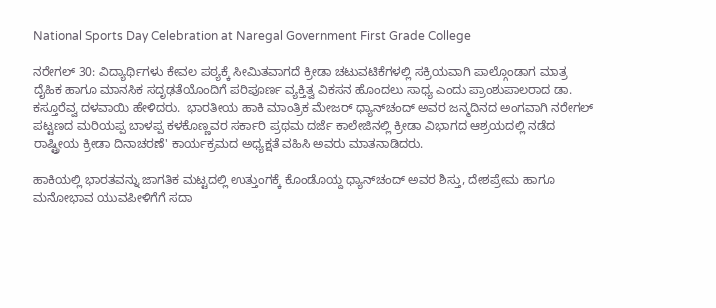National Sports Day Celebration at Naregal Government First Grade College

ನರೇಗಲ್ 30: ವಿದ್ಯಾರ್ಥಿಗಳು ಕೇವಲ ಪಠ್ಯಕ್ಕೆ ಸೀಮಿತವಾಗದೆ ಕ್ರೀಡಾ ಚಟುವಟಿಕೆಗಳಲ್ಲಿ ಸಕ್ರಿಯವಾಗಿ ಪಾಲ್ಗೊಂಡಾಗ ಮಾತ್ರ ದೈಹಿಕ ಹಾಗೂ ಮಾನಸಿಕ ಸದೃಢತೆಯೊಂದಿಗೆ ಪರಿಪೂರ್ಣ ವ್ಯಕ್ತಿತ್ವ ವಿಕಸನ ಹೊಂದಲು ಸಾಧ್ಯ ಎಂದು ಪ್ರಾಂಶುಪಾಲರಾದ ಡಾ. ಕಸ್ತೂರೆವ್ವ ದಳವಾಯಿ ಹೇಳಿದರು.  ಭಾರತೀಯ ಹಾಕಿ ಮಾಂತ್ರಿಕ ಮೇಜರ್ ಧ್ಯಾನ್‌ಚಂದ್ ಅವರ ಜನ್ಮದಿನದ ಅಂಗವಾಗಿ ನರೇಗಲ್ ಪಟ್ಟಣದ ಮರಿಯಪ್ಪ ಬಾಳಪ್ಪ ಕಳಕೊಣ್ಣವರ ಸರ್ಕಾರಿ ಪ್ರಥಮ ದರ್ಜೆ ಕಾಲೇಜಿನಲ್ಲಿ ಕ್ರೀಡಾ ವಿಭಾಗದ ಆಶ್ರಯದಲ್ಲಿ ನಡೆದ ರಾಷ್ಟ್ರೀಯ ಕ್ರೀಡಾ ದಿನಾಚರಣೆ' ಕಾರ್ಯಕ್ರಮದ ಅಧ್ಯಕ್ಷತೆ ವಹಿಸಿ ಅವರು ಮಾತನಾಡಿದರು.

ಹಾಕಿಯಲ್ಲಿ ಭಾರತವನ್ನು ಜಾಗತಿಕ ಮಟ್ಟದಲ್ಲಿ ಉತ್ತುಂಗಕ್ಕೆ ಕೊಂಡೊಯ್ದ ಧ್ಯಾನ್‌ಚಂದ್ ಅವರ ಶಿಸ್ತು, ದೇಶಪ್ರೇಮ ಹಾಗೂ ಮನೋಭಾವ ಯುವಪೀಳಿಗೆಗೆ ಸದಾ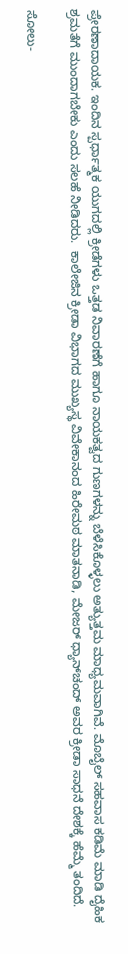ಪ್ರೇರಣಾದಾಯಕ. ಇಂದಿನ ಸ್ಪರ್ಧಾತ್ಮಕ ಯುಗದಲ್ಲಿ ಕ್ರೀಡೆಗಳು ಒತ್ತಡ ನಿವಾರಣೆಗೆ ಹಾಗೂ ನಾಯಕತ್ವದ ಗುಣಗಳನ್ನು ಬೆಳೆಸಿಕೊಳ್ಳಲು ಅತ್ಯುತ್ತಮ ಮಾಧ್ಯಮವಾಗಿವೆ. ಮೊಬೈಲ್ ಸಹವಾಸ ಕಡಿಮೆ ಮಾಡಿ ದೈಹಿಕ ಶ್ರಮತೆಗೆ ಮುಂದಾಗಬೇಕು ಎಂದು ಸಲಹೆ ನೀಡಿದರು.  ಕಾಲೇಜಿನ ಕ್ರೀಡಾ ವಿಭಾಗದ ಮುಖ್ಯಸ್ಥ ವಿವೇಕಾನಂದ ಹಿರೇಮಠ ಮಾತನಾಡಿ, ಮೇಜರ್ ಧ್ಯಾನ್‌ಚಂದ್ ಅವರ ಕ್ರೀಡಾ ಸಾಧನೆ ದೇಶಕ್ಕೆ ಹೆಮ್ಮೆ ತಂದಿದೆ.

ಸೋಲು-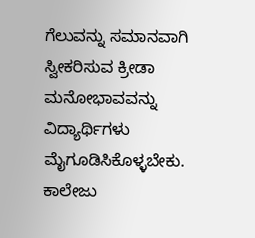ಗೆಲುವನ್ನು ಸಮಾನವಾಗಿ ಸ್ವೀಕರಿಸುವ ಕ್ರೀಡಾ ಮನೋಭಾವವನ್ನು ವಿದ್ಯಾರ್ಥಿಗಳು ಮೈಗೂಡಿಸಿಕೊಳ್ಳಬೇಕು. ಕಾಲೇಜು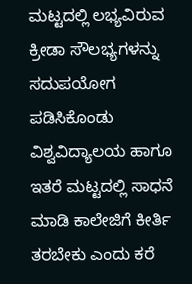ಮಟ್ಟದಲ್ಲಿ ಲಭ್ಯವಿರುವ ಕ್ರೀಡಾ ಸೌಲಭ್ಯಗಳನ್ನು ಸದುಪಯೋಗ ಪಡಿಸಿಕೊಂಡು ವಿಶ್ವವಿದ್ಯಾಲಯ ಹಾಗೂ ಇತರೆ ಮಟ್ಟದಲ್ಲಿ ಸಾಧನೆ ಮಾಡಿ ಕಾಲೇಜಿಗೆ ಕೀರ್ತಿ ತರಬೇಕು ಎಂದು ಕರೆ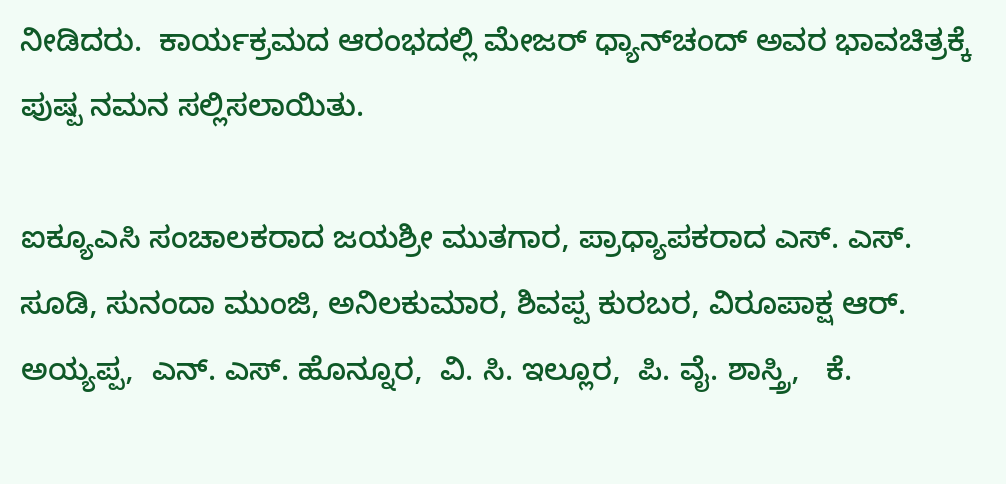ನೀಡಿದರು.  ಕಾರ್ಯಕ್ರಮದ ಆರಂಭದಲ್ಲಿ ಮೇಜರ್ ಧ್ಯಾನ್‌ಚಂದ್ ಅವರ ಭಾವಚಿತ್ರಕ್ಕೆ ಪುಷ್ಪ ನಮನ ಸಲ್ಲಿಸಲಾಯಿತು.

ಐಕ್ಯೂಎಸಿ ಸಂಚಾಲಕರಾದ ಜಯಶ್ರೀ ಮುತಗಾರ, ಪ್ರಾಧ್ಯಾಪಕರಾದ ಎಸ್‌. ಎಸ್‌. ಸೂಡಿ, ಸುನಂದಾ ಮುಂಜಿ, ಅನಿಲಕುಮಾರ, ಶಿವಪ್ಪ ಕುರಬರ, ವಿರೂಪಾಕ್ಷ ಆರ್‌. ಅಯ್ಯಪ್ಪ,  ಎನ್‌. ಎಸ್‌. ಹೊನ್ನೂರ,  ವಿ. ಸಿ. ಇಲ್ಲೂರ,  ಪಿ. ವೈ. ಶಾಸ್ತ್ರಿ,   ಕೆ.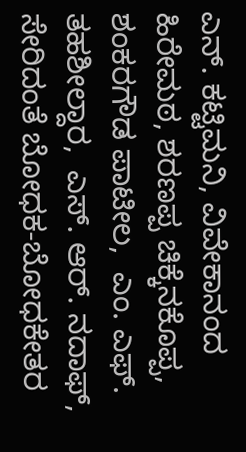ಎನ್‌. ಕಟ್ಟಿಮನಿ, ವಿವೇಕಾನಂದ ಹಿರೇಮಠ, ಶರಣಪ್ಪ ಚಿಕ್ಕೆನಕೊಪ್ಪ, ಶಂಕರಗೌಡ ಪಾಟೀಲ,  ಎಂ. ಎಫ್‌. ತಹಶೀಲ್ದಾರ,  ಎಸ್‌. ಆರ್‌. ನದಾಫ್,  ಸೇರಿದಂತೆ ಬೋಧಕ-ಬೋಧಕೇತರ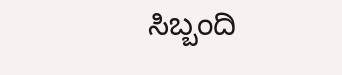ಸಿಬ್ಬಂದಿ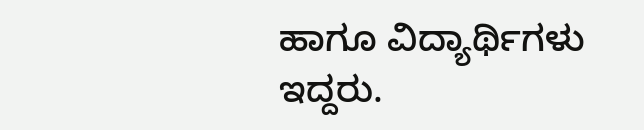ಹಾಗೂ ವಿದ್ಯಾರ್ಥಿಗಳು ಇದ್ದರು.